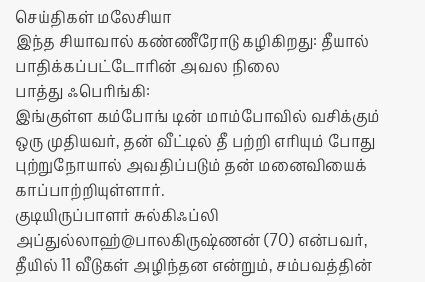செய்திகள் மலேசியா
இந்த சியாவால் கண்ணீரோடு கழிகிறது: தீயால் பாதிக்கப்பட்டோரின் அவல நிலை
பாத்து ஃபெரிங்கி:
இங்குள்ள கம்போங் டின் மாம்போவில் வசிக்கும் ஒரு முதியவர், தன் வீட்டில் தீ பற்றி எரியும் போது புற்றுநோயால் அவதிப்படும் தன் மனைவியைக் காப்பாற்றியுள்ளார்.
குடியிருப்பாளர் சுல்கிஃப்லி அப்துல்லாஹ்@பாலகிருஷ்ணன் (70) என்பவர், தீயில் 11 வீடுகள் அழிந்தன என்றும், சம்பவத்தின்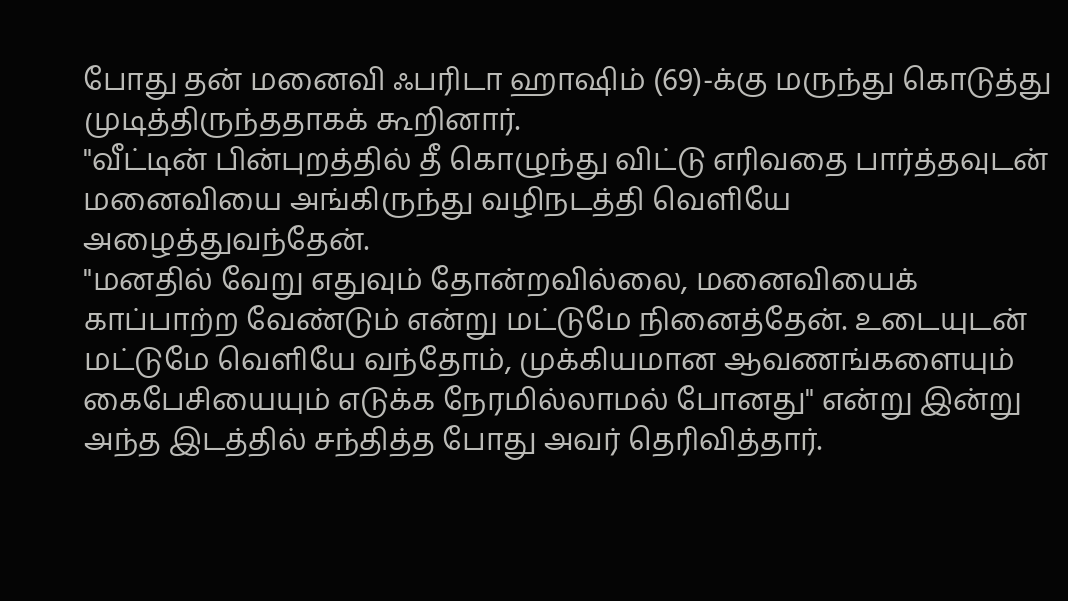போது தன் மனைவி ஃபரிடா ஹாஷிம் (69)-க்கு மருந்து கொடுத்து முடித்திருந்ததாகக் கூறினார்.
"வீட்டின் பின்புறத்தில் தீ கொழுந்து விட்டு எரிவதை பார்த்தவுடன் மனைவியை அங்கிருந்து வழிநடத்தி வெளியே அழைத்துவந்தேன்.
"மனதில் வேறு எதுவும் தோன்றவில்லை, மனைவியைக் காப்பாற்ற வேண்டும் என்று மட்டுமே நினைத்தேன். உடையுடன் மட்டுமே வெளியே வந்தோம், முக்கியமான ஆவணங்களையும் கைபேசியையும் எடுக்க நேரமில்லாமல் போனது" என்று இன்று அந்த இடத்தில் சந்தித்த போது அவர் தெரிவித்தார்.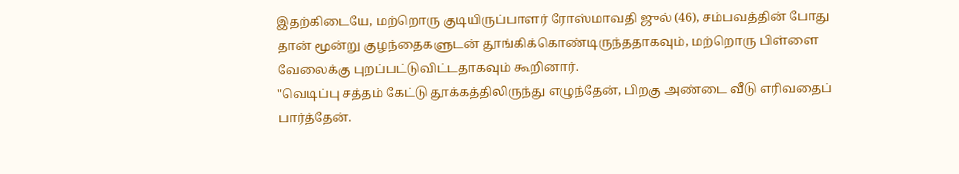இதற்கிடையே, மற்றொரு குடியிருப்பாளர் ரோஸ்மாவதி ஜுல் (46), சம்பவத்தின் போது தான் மூன்று குழந்தைகளுடன் தூங்கிக்கொண்டிருந்ததாகவும், மற்றொரு பிள்ளை வேலைக்கு புறப்பட்டுவிட்டதாகவும் கூறினார்.
"வெடிப்பு சத்தம் கேட்டு தூக்கத்திலிருந்து எழுந்தேன், பிறகு அண்டை வீடு எரிவதைப் பார்த்தேன்.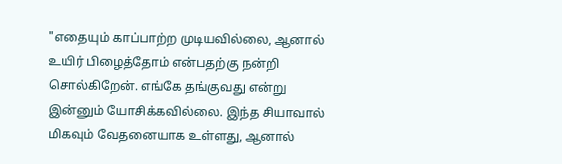"எதையும் காப்பாற்ற முடியவில்லை, ஆனால் உயிர் பிழைத்தோம் என்பதற்கு நன்றி சொல்கிறேன். எங்கே தங்குவது என்று இன்னும் யோசிக்கவில்லை. இந்த சியாவால் மிகவும் வேதனையாக உள்ளது, ஆனால்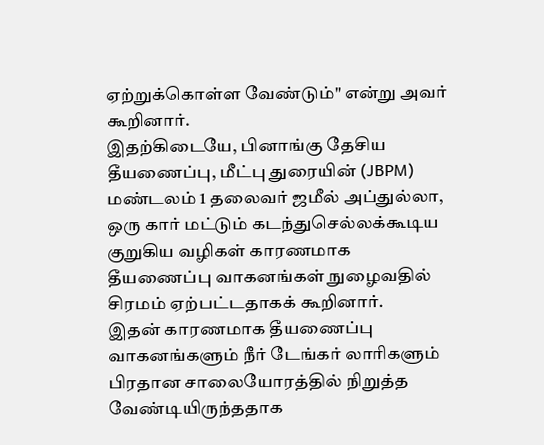ஏற்றுக்கொள்ள வேண்டும்" என்று அவர் கூறினார்.
இதற்கிடையே, பினாங்கு தேசிய தீயணைப்பு, மீட்பு துரையின் (JBPM) மண்டலம் 1 தலைவர் ஜமீல் அப்துல்லா, ஒரு கார் மட்டும் கடந்துசெல்லக்கூடிய குறுகிய வழிகள் காரணமாக தீயணைப்பு வாகனங்கள் நுழைவதில் சிரமம் ஏற்பட்டதாகக் கூறினார்.
இதன் காரணமாக தீயணைப்பு வாகனங்களும் நீர் டேங்கர் லாரிகளும் பிரதான சாலையோரத்தில் நிறுத்த வேண்டியிருந்ததாக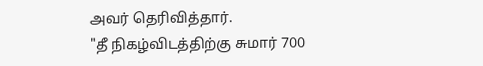அவர் தெரிவித்தார்.
"தீ நிகழ்விடத்திற்கு சுமார் 700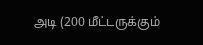அடி (200 மீட்டருக்கும்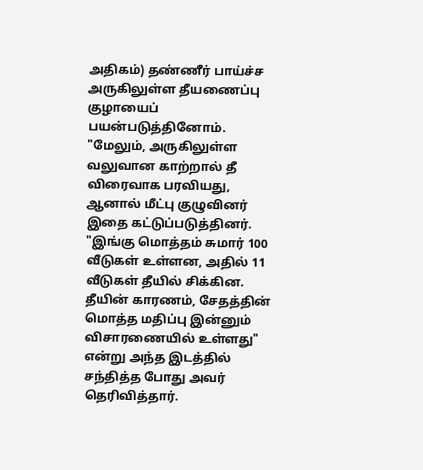அதிகம்) தண்ணீர் பாய்ச்ச அருகிலுள்ள தீயணைப்பு குழாயைப் பயன்படுத்தினோம்.
"மேலும், அருகிலுள்ள வலுவான காற்றால் தீ விரைவாக பரவியது, ஆனால் மீட்பு குழுவினர் இதை கட்டுப்படுத்தினர்.
"இங்கு மொத்தம் சுமார் 100 வீடுகள் உள்ளன, அதில் 11 வீடுகள் தீயில் சிக்கின. தீயின் காரணம், சேதத்தின் மொத்த மதிப்பு இன்னும் விசாரணையில் உள்ளது" என்று அந்த இடத்தில் சந்தித்த போது அவர் தெரிவித்தார்.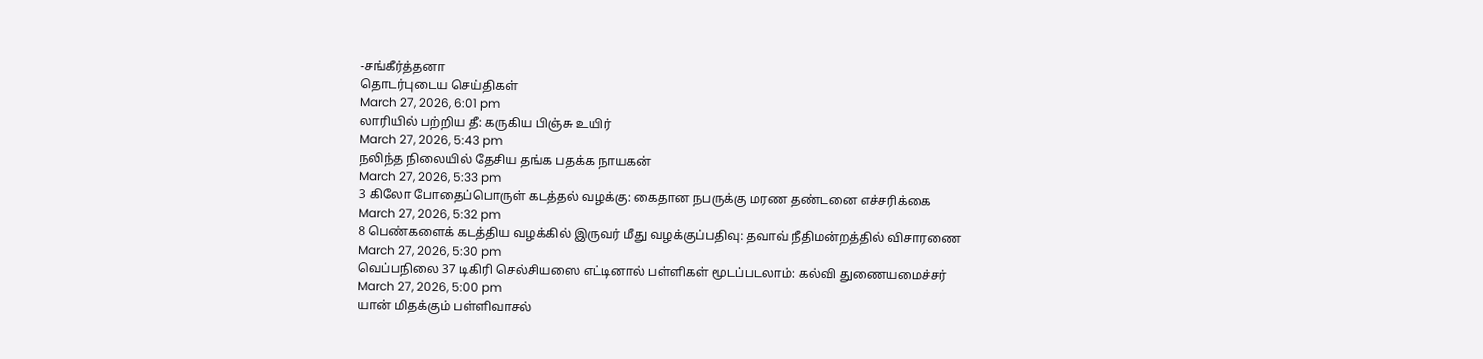-சங்கீர்த்தனா
தொடர்புடைய செய்திகள்
March 27, 2026, 6:01 pm
லாரியில் பற்றிய தீ: கருகிய பிஞ்சு உயிர்
March 27, 2026, 5:43 pm
நலிந்த நிலையில் தேசிய தங்க பதக்க நாயகன்
March 27, 2026, 5:33 pm
3 கிலோ போதைப்பொருள் கடத்தல் வழக்கு: கைதான நபருக்கு மரண தண்டனை எச்சரிக்கை
March 27, 2026, 5:32 pm
8 பெண்களைக் கடத்திய வழக்கில் இருவர் மீது வழக்குப்பதிவு: தவாவ் நீதிமன்றத்தில் விசாரணை
March 27, 2026, 5:30 pm
வெப்பநிலை 37 டிகிரி செல்சியஸை எட்டினால் பள்ளிகள் மூடப்படலாம்: கல்வி துணையமைச்சர்
March 27, 2026, 5:00 pm
யான் மிதக்கும் பள்ளிவாசல்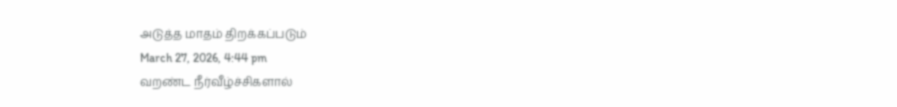அடுத்த மாதம் திறக்கப்படும்
March 27, 2026, 4:44 pm
வறண்ட நீர்வீழ்ச்சிகளால்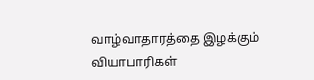வாழ்வாதாரத்தை இழக்கும் வியாபாரிகள்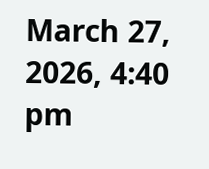March 27, 2026, 4:40 pm